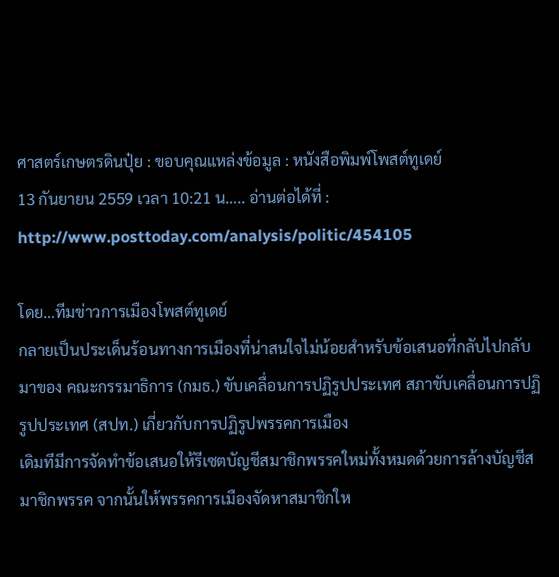ศาสตร์เกษตรดินปุ๋ย : ขอบคุณแหล่งข้อมูล : หนังสือพิมพ์โพสต์ทูเดย์
13 กันยายน 2559 เวลา 10:21 น….. อ่านต่อได้ที่ : http://www.posttoday.com/analysis/politic/454105

โดย…ทีมข่าวการเมืองโพสต์ทูเดย์
กลายเป็นประเด็นร้อนทางการเมืองที่น่าสนใจไม่น้อยสำหรับข้อเสนอที่กลับไปกลับมาของ คณะกรรมาธิการ (กมธ.) ขับเคลื่อนการปฏิรูปประเทศ สภาขับเคลื่อนการปฏิรูปประเทศ (สปท.) เกี่ยวกับการปฏิรูปพรรคการเมือง
เดิมทีมีการจัดทำข้อเสนอให้รีเซตบัญชีสมาชิกพรรคใหม่ทั้งหมดด้วยการล้างบัญชีสมาชิกพรรค จากนั้นให้พรรคการเมืองจัดหาสมาชิกให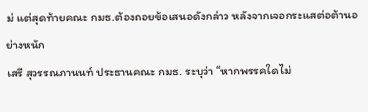ม่ แต่สุดท้ายคณะ กมธ.ต้องถอยข้อเสนอดังกล่าว หลังจากเจอกระแสต่อต้านอย่างหนัก
เสรี สุวรรณภานนท์ ประธานคณะ กมธ. ระบุว่า “หากพรรคใดไม่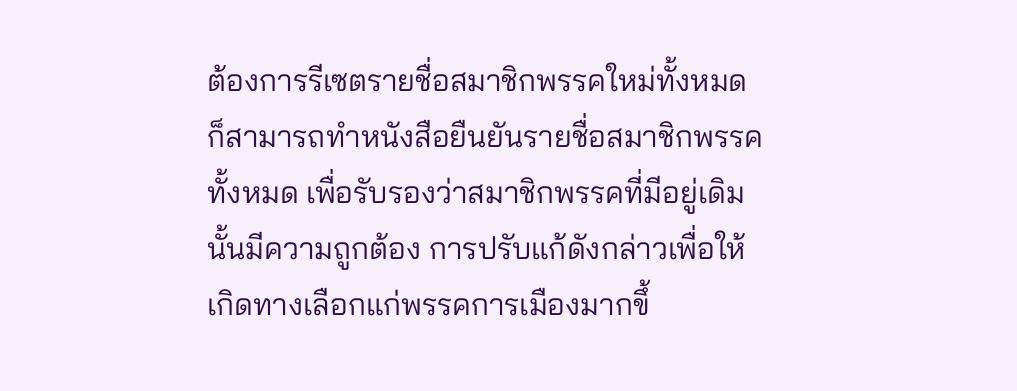ต้องการรีเซตรายชื่อสมาชิกพรรคใหม่ทั้งหมด ก็สามารถทำหนังสือยืนยันรายชื่อสมาชิกพรรคทั้งหมด เพื่อรับรองว่าสมาชิกพรรคที่มีอยู่เดิมนั้นมีความถูกต้อง การปรับแก้ดังกล่าวเพื่อให้เกิดทางเลือกแก่พรรคการเมืองมากขึ้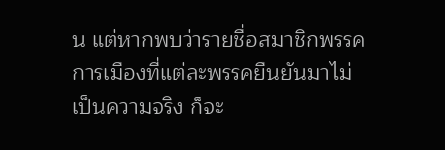น แต่หากพบว่ารายชื่อสมาชิกพรรคการเมืองที่แต่ละพรรคยืนยันมาไม่เป็นความจริง ก็จะ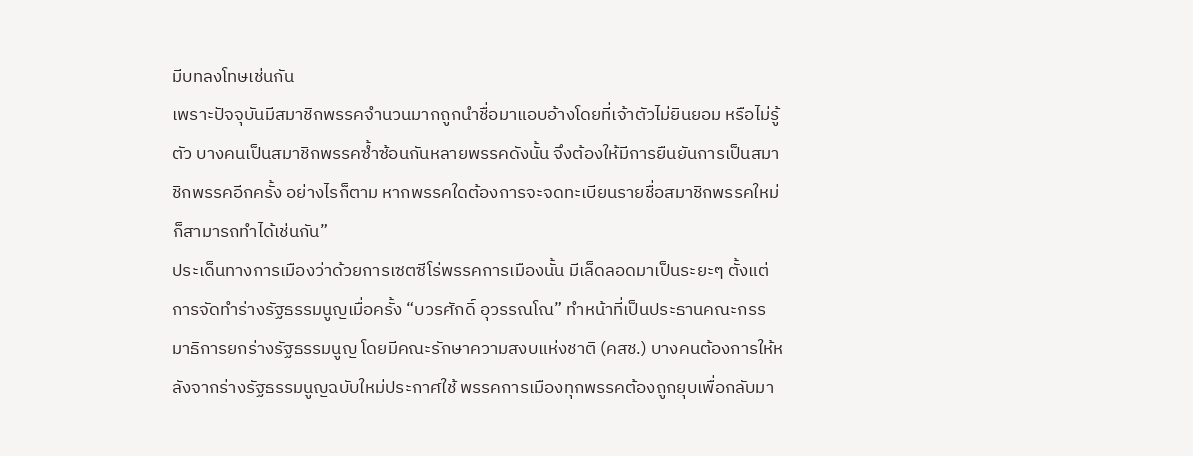มีบทลงโทษเช่นกัน
เพราะปัจจุบันมีสมาชิกพรรคจำนวนมากถูกนำชื่อมาแอบอ้างโดยที่เจ้าตัวไม่ยินยอม หรือไม่รู้ตัว บางคนเป็นสมาชิกพรรคซ้ำซ้อนกันหลายพรรคดังนั้น จึงต้องให้มีการยืนยันการเป็นสมาชิกพรรคอีกครั้ง อย่างไรก็ตาม หากพรรคใดต้องการจะจดทะเบียนรายชื่อสมาชิกพรรคใหม่ ก็สามารถทำได้เช่นกัน”
ประเด็นทางการเมืองว่าด้วยการเซตซีโร่พรรคการเมืองนั้น มีเล็ดลอดมาเป็นระยะๆ ตั้งแต่การจัดทำร่างรัฐธรรมนูญเมื่อครั้ง “บวรศักดิ์ อุวรรณโณ” ทำหน้าที่เป็นประธานคณะกรรมาธิการยกร่างรัฐธรรมนูญ โดยมีคณะรักษาความสงบแห่งชาติ (คสช.) บางคนต้องการให้หลังจากร่างรัฐธรรมนูญฉบับใหม่ประกาศใช้ พรรคการเมืองทุกพรรคต้องถูกยุบเพื่อกลับมา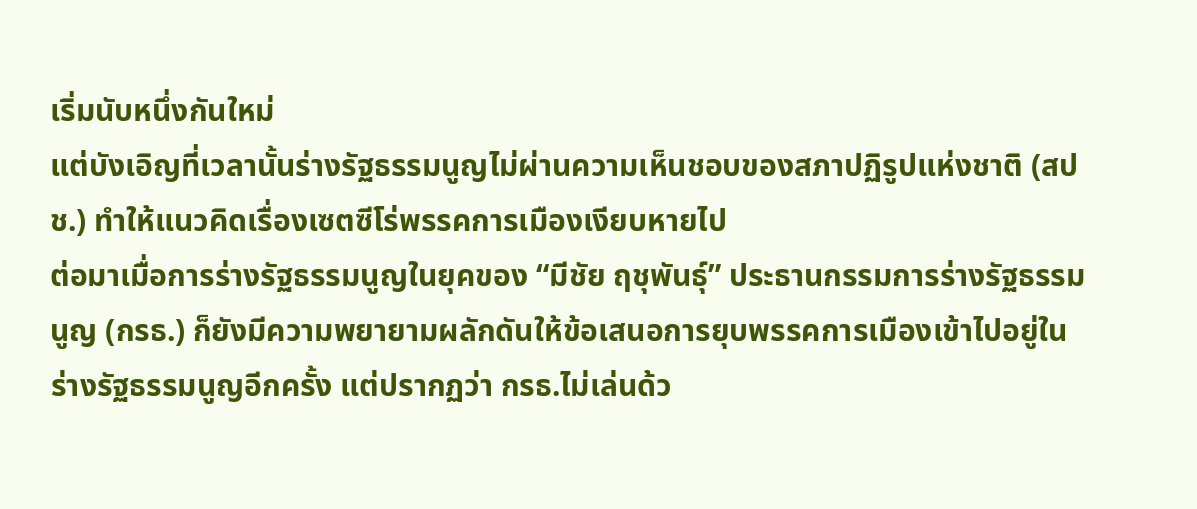เริ่มนับหนึ่งกันใหม่
แต่บังเอิญที่เวลานั้นร่างรัฐธรรมนูญไม่ผ่านความเห็นชอบของสภาปฏิรูปแห่งชาติ (สปช.) ทำให้แนวคิดเรื่องเซตซีโร่พรรคการเมืองเงียบหายไป
ต่อมาเมื่อการร่างรัฐธรรมนูญในยุคของ “มีชัย ฤชุพันธุ์” ประธานกรรมการร่างรัฐธรรมนูญ (กรธ.) ก็ยังมีความพยายามผลักดันให้ข้อเสนอการยุบพรรคการเมืองเข้าไปอยู่ในร่างรัฐธรรมนูญอีกครั้ง แต่ปรากฏว่า กรธ.ไม่เล่นด้ว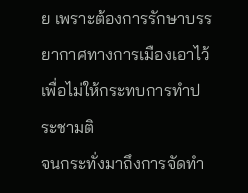ย เพราะต้องการรักษาบรรยากาศทางการเมืองเอาไว้เพื่อไม่ให้กระทบการทำประชามติ
จนกระทั่งมาถึงการจัดทำ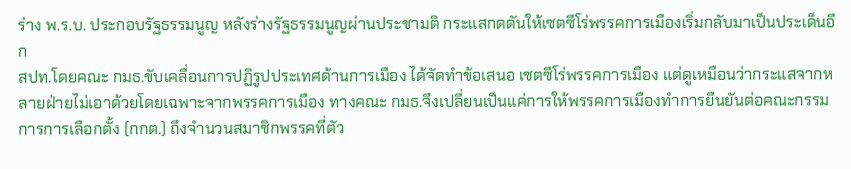ร่าง พ.ร.บ. ประกอบรัฐธรรมนูญ หลังร่างรัฐธรรมนูญผ่านประชามติ กระแสกดดันให้เซตซีโร่พรรคการเมืองเริ่มกลับมาเป็นประเด็นอีก
สปท.โดยคณะ กมธ.ขับเคลื่อนการปฏิรูปประเทศด้านการเมือง ได้จัดทำข้อเสนอ เซตซีโร่พรรคการเมือง แต่ดูเหมือนว่ากระแสจากหลายฝ่ายไม่เอาด้วยโดยเฉพาะจากพรรคการเมือง ทางคณะ กมธ.จึงเปลี่ยนเป็นแค่การให้พรรคการเมืองทำการยืนยันต่อคณะกรรมการการเลือกตั้ง (กกต.) ถึงจำนวนสมาชิกพรรคที่ตัว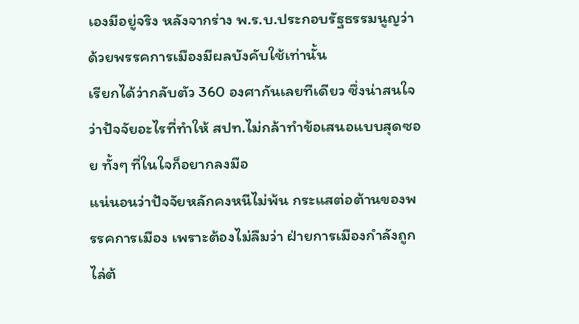เองมีอยู่จริง หลังจากร่าง พ.ร.บ.ประกอบรัฐธรรมนูญว่าด้วยพรรคการเมืองมีผลบังคับใช้เท่านั้น
เรียกได้ว่ากลับตัว 360 องศากันเลยทีเดียว ซึ่งน่าสนใจว่าปัจจัยอะไรที่ทำให้ สปท.ไม่กล้าทำข้อเสนอแบบสุดซอย ทั้งๆ ที่ในใจก็อยากลงมือ
แน่นอนว่าปัจจัยหลักคงหนีไม่พ้น กระแสต่อต้านของพรรคการเมือง เพราะต้องไม่ลืมว่า ฝ่ายการเมืองกำลังถูกไล่ต้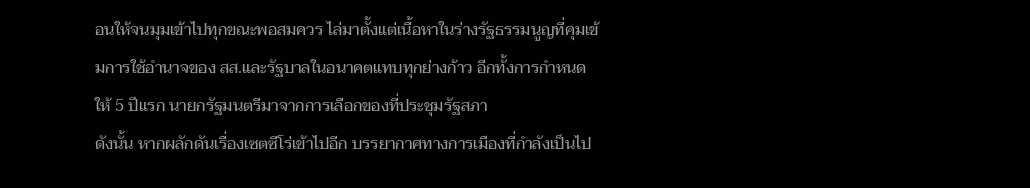อนให้จนมุมเข้าไปทุกขณะพอสมควร ไล่มาตั้งแต่เนื้อหาในร่างรัฐธรรมนูญที่คุมเข้มการใช้อำนาจของ สส.และรัฐบาลในอนาคตแทบทุกย่างก้าว อีกทั้งการกำหนดให้ 5 ปีแรก นายกรัฐมนตรีมาจากการเลือกของที่ประชุมรัฐสภา
ดังนั้น หากผลักดันเรื่องเซตซีโร่เข้าไปอีก บรรยากาศทางการเมืองที่กำลังเป็นไป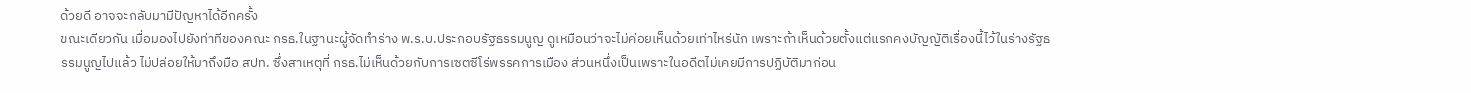ด้วยดี อาจจะกลับมามีปัญหาได้อีกครั้ง
ขณะเดียวกัน เมื่อมองไปยังท่าทีของคณะ กรธ.ในฐานะผู้จัดทำร่าง พ.ร.บ.ประกอบรัฐธรรมนูญ ดูเหมือนว่าจะไม่ค่อยเห็นด้วยเท่าไหร่นัก เพราะถ้าเห็นด้วยตั้งแต่แรกคงบัญญัติเรื่องนี้ไว้ในร่างรัฐธรรมนูญไปแล้ว ไม่ปล่อยให้มาถึงมือ สปท. ซึ่งสาเหตุที่ กรธ.ไม่เห็นด้วยกับการเซตซีโร่พรรคการเมือง ส่วนหนึ่งเป็นเพราะในอดีตไม่เคยมีการปฏิบัติมาก่อน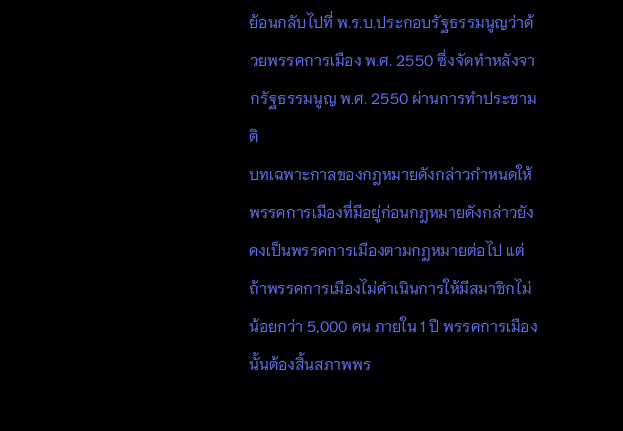ย้อนกลับไปที่ พ.ร.บ.ประกอบรัฐธรรมนูญว่าด้วยพรรคการเมือง พ.ศ. 2550 ซึ่งจัดทำหลังจากรัฐธรรมนูญ พ.ศ. 2550 ผ่านการทำประชามติ
บทเฉพาะกาลของกฎหมายดังกล่าวกำหนดให้พรรคการเมืองที่มีอยู่ก่อนกฎหมายดังกล่าวยังคงเป็นพรรคการเมืองตามกฎหมายต่อไป แต่ถ้าพรรคการเมืองไม่ดำเนินการให้มีสมาชิกไม่น้อยกว่า 5,000 คน ภายใน 1 ปี พรรคการเมืองนั้นต้องสิ้นสภาพพร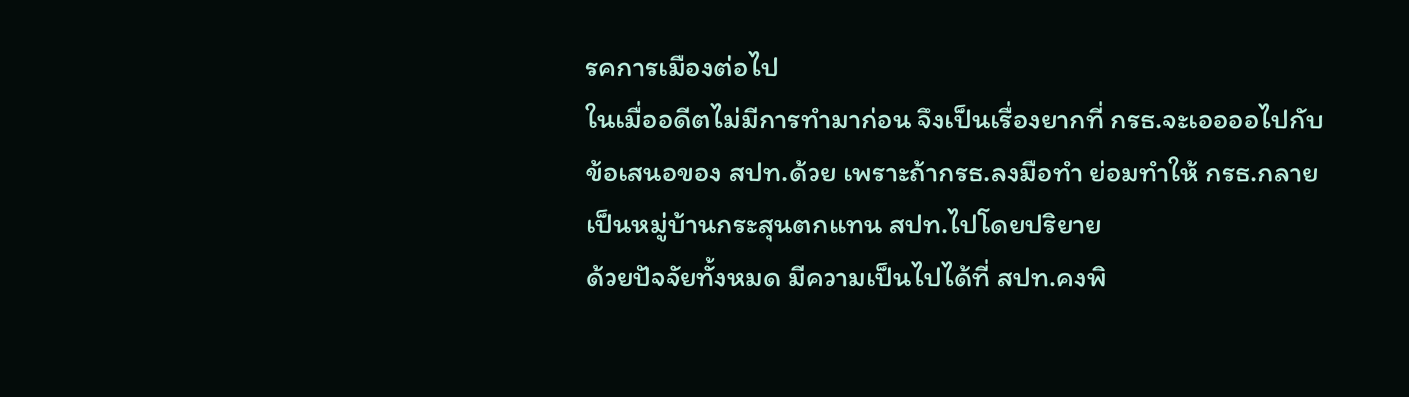รคการเมืองต่อไป
ในเมื่ออดีตไม่มีการทำมาก่อน จึงเป็นเรื่องยากที่ กรธ.จะเออออไปกับข้อเสนอของ สปท.ด้วย เพราะถ้ากรธ.ลงมือทำ ย่อมทำให้ กรธ.กลายเป็นหมู่บ้านกระสุนตกแทน สปท.ไปโดยปริยาย
ด้วยปัจจัยทั้งหมด มีความเป็นไปได้ที่ สปท.คงพิ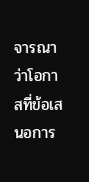จารณาว่าโอกาสที่ข้อเสนอการ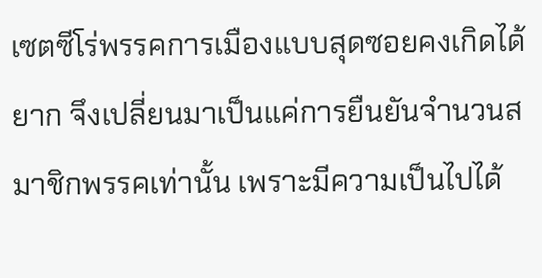เซตซีโร่พรรคการเมืองแบบสุดซอยคงเกิดได้ยาก จึงเปลี่ยนมาเป็นแค่การยืนยันจำนวนสมาชิกพรรคเท่านั้น เพราะมีความเป็นไปได้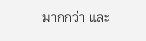มากกว่า และ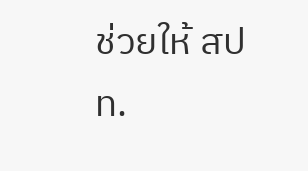ช่วยให้ สปท.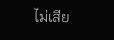ไม่เสีย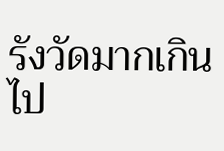รังวัดมากเกินไป